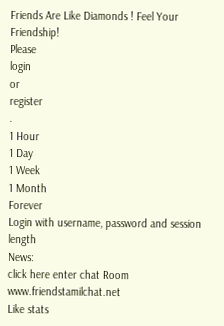Friends Are Like Diamonds ! Feel Your Friendship!
Please
login
or
register
.
1 Hour
1 Day
1 Week
1 Month
Forever
Login with username, password and session length
News:
click here enter chat Room
www.friendstamilchat.net
Like stats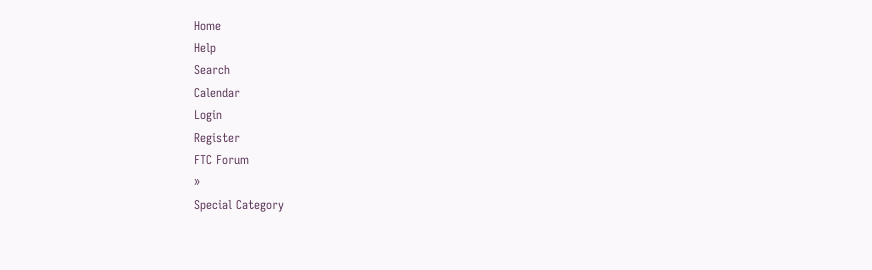Home
Help
Search
Calendar
Login
Register
FTC Forum
»
Special Category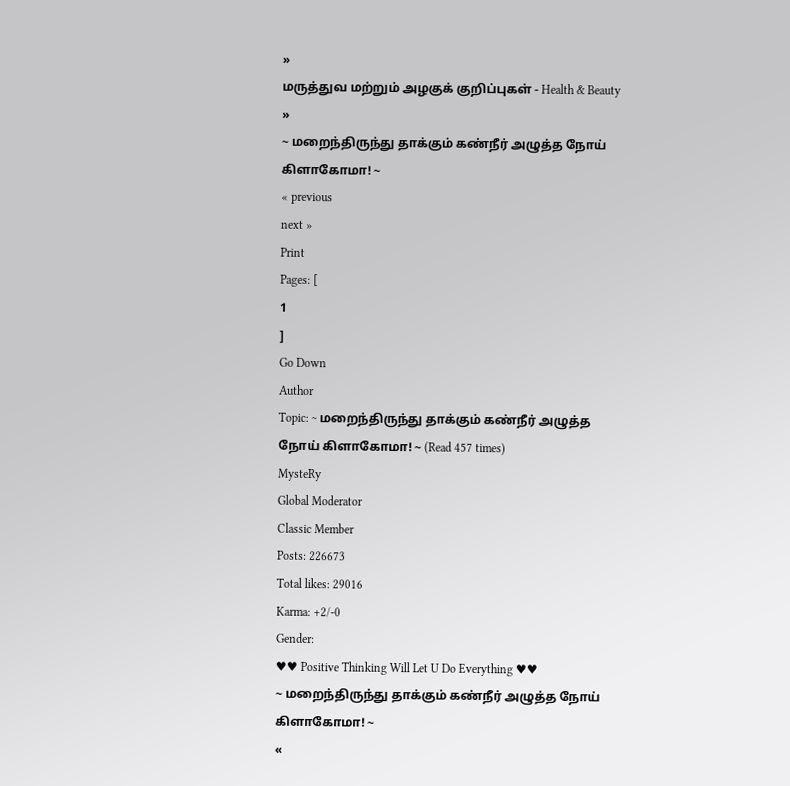»
மருத்துவ மற்றும் அழகுக் குறிப்புகள் - Health & Beauty
»
~ மறைந்திருந்து தாக்கும் கண்நீர் அழுத்த நோய் கிளாகோமா! ~
« previous
next »
Print
Pages: [
1
]
Go Down
Author
Topic: ~ மறைந்திருந்து தாக்கும் கண்நீர் அழுத்த நோய் கிளாகோமா! ~ (Read 457 times)
MysteRy
Global Moderator
Classic Member
Posts: 226673
Total likes: 29016
Karma: +2/-0
Gender:
♥♥ Positive Thinking Will Let U Do Everything ♥♥
~ மறைந்திருந்து தாக்கும் கண்நீர் அழுத்த நோய் கிளாகோமா! ~
«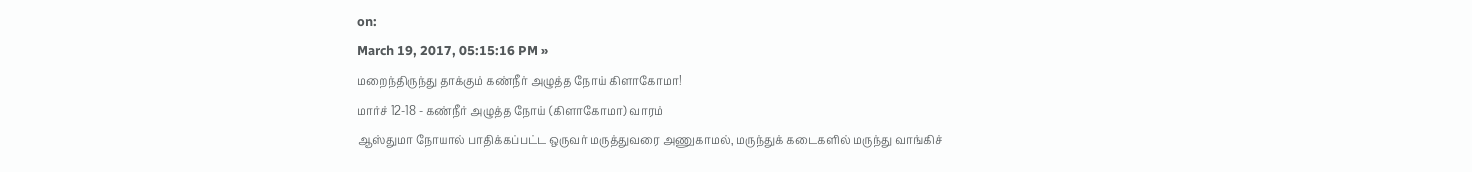on:
March 19, 2017, 05:15:16 PM »
மறைந்திருந்து தாக்கும் கண்நீர் அழுத்த நோய் கிளாகோமா!
மார்ச் 12-18 - கண்நீர் அழுத்த நோய் (கிளாகோமா) வாரம்
ஆஸ்துமா நோயால் பாதிக்கப்பட்ட ஒருவர் மருத்துவரை அணுகாமல், மருந்துக் கடைகளில் மருந்து வாங்கிச்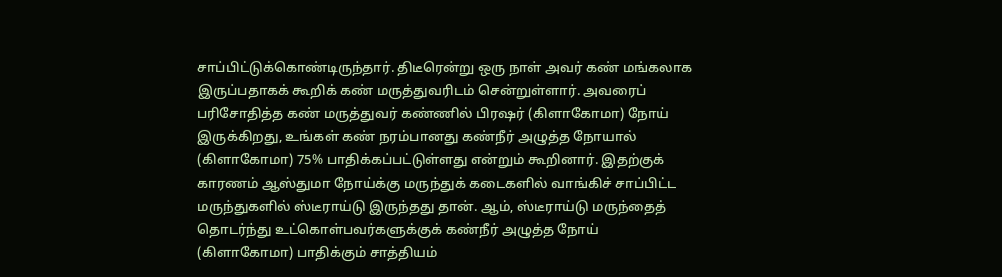சாப்பிட்டுக்கொண்டிருந்தார். திடீரென்று ஒரு நாள் அவர் கண் மங்கலாக இருப்பதாகக் கூறிக் கண் மருத்துவரிடம் சென்றுள்ளார். அவரைப் பரிசோதித்த கண் மருத்துவர் கண்ணில் பிரஷர் (கிளாகோமா) நோய் இருக்கிறது, உங்கள் கண் நரம்பானது கண்நீர் அழுத்த நோயால் (கிளாகோமா) 75% பாதிக்கப்பட்டுள்ளது என்றும் கூறினார். இதற்குக் காரணம் ஆஸ்துமா நோய்க்கு மருந்துக் கடைகளில் வாங்கிச் சாப்பிட்ட மருந்துகளில் ஸ்டீராய்டு இருந்தது தான். ஆம், ஸ்டீராய்டு மருந்தைத் தொடர்ந்து உட்கொள்பவர்களுக்குக் கண்நீர் அழுத்த நோய் (கிளாகோமா) பாதிக்கும் சாத்தியம்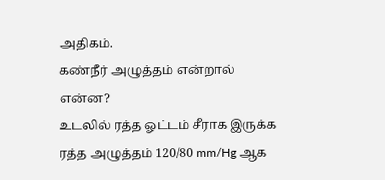அதிகம்.
கண்நீர் அழுத்தம் என்றால் என்ன?
உடலில் ரத்த ஓட்டம் சீராக இருக்க ரத்த அழுத்தம் 120/80 mm/Hg ஆக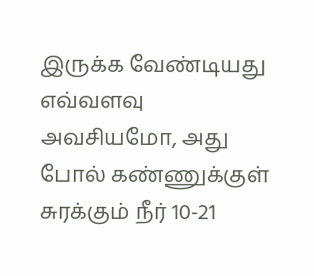இருக்க வேண்டியது எவ்வளவு அவசியமோ, அது போல் கண்ணுக்குள் சுரக்கும் நீர் 10-21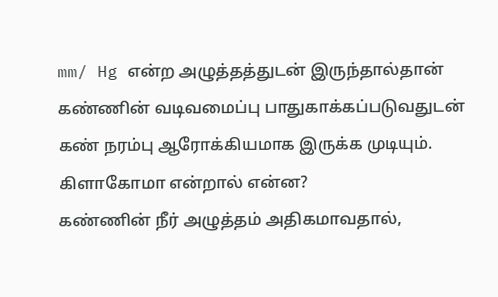mm/ Hg என்ற அழுத்தத்துடன் இருந்தால்தான் கண்ணின் வடிவமைப்பு பாதுகாக்கப்படுவதுடன் கண் நரம்பு ஆரோக்கியமாக இருக்க முடியும்.
கிளாகோமா என்றால் என்ன?
கண்ணின் நீர் அழுத்தம் அதிகமாவதால்,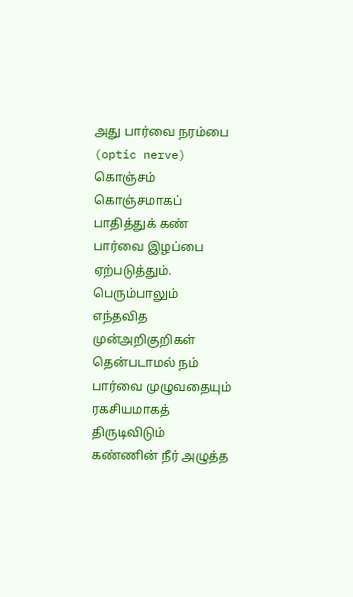அது பார்வை நரம்பை (optic nerve) கொஞ்சம் கொஞ்சமாகப் பாதித்துக் கண் பார்வை இழப்பை ஏற்படுத்தும். பெரும்பாலும் எந்தவித முன்அறிகுறிகள் தென்படாமல் நம் பார்வை முழுவதையும் ரகசியமாகத் திருடிவிடும் கண்ணின் நீர் அழுத்த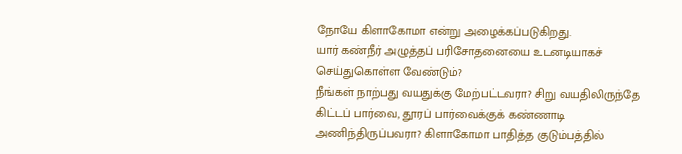நோயே கிளாகோமா என்று அழைக்கப்படுகிறது.
யார் கண்நீர் அழுத்தப் பரிசோதனையை உடனடியாகச் செய்துகொள்ள வேண்டும்?
நீங்கள் நாற்பது வயதுக்கு மேற்பட்டவரா? சிறு வயதிலிருந்தே கிட்டப் பார்வை, தூரப் பார்வைக்குக் கண்ணாடி அணிந்திருப்பவரா? கிளாகோமா பாதித்த குடும்பத்தில்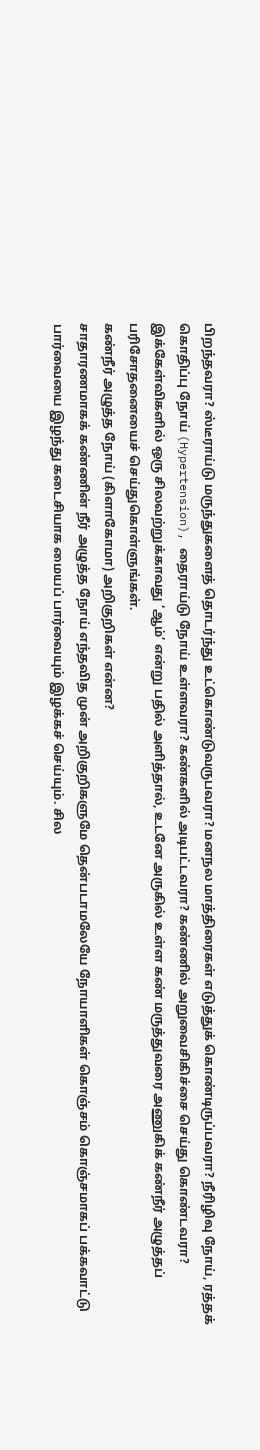பிறந்தவரா? ஸ்டீராய்டு மருந்துகளைத் தொடர்ந்து உட்கொண்டுவருபவரா? மனநல மாத்திரைகள் எடுத்துக் கொண்டிருப்பவரா? நீரிழிவு நோய், ரத்தக் கொதிப்பு நோய் (Hypertension), தைராய்டு நோய் உள்ளவரா? கண்களில் அடிபட்டவரா? கண்ணில் அறுவைசிகிச்சை செய்து கொண்டவரா? இக்கேள்விகளில் ஒரு சிலவற்றுக்காவது ‘ஆம்’ என்று பதில் அளித்தால், உடனே அருகில் உள்ள கண் மருத்துவரை அணுகிக் கண்நீர் அழுத்தப் பரிசோதனையைச் செய்துகொள்ளுங்கள்.
கண்நீர் அழுத்த நோய் (கிளாகோமா) அறிகுறிகள் என்ன?
சாதாரணமாகக் கண்ணின் நீர் அழுத்த நோய் எந்தவித முன் அறிகுறிகளுமே தென்படாமலேயே நோயாளிகள் கொஞ்சம் கொஞ்சமாகப் பக்கவாட்டு பார்வையை இழந்து கடைசியாக மையப் பார்வையும் இழக்கச் செய்யும். சில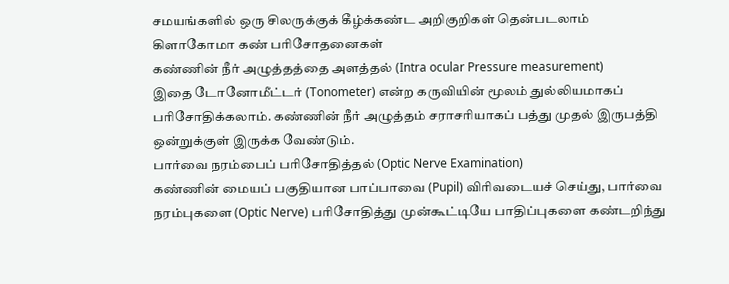சமயங்களில் ஒரு சிலருக்குக் கீழ்க்கண்ட அறிகுறிகள் தென்படலாம்
கிளாகோமா கண் பரிசோதனைகள்
கண்ணின் நீர் அழுத்தத்தை அளத்தல் (Intra ocular Pressure measurement)
இதை டோனோமீட்டர் (Tonometer) என்ற கருவியின் மூலம் துல்லியமாகப் பரிசோதிக்கலாம். கண்ணின் நீர் அழுத்தம் சராசரியாகப் பத்து முதல் இருபத்தி ஒன்றுக்குள் இருக்க வேண்டும்.
பார்வை நரம்பைப் பரிசோதித்தல் (Optic Nerve Examination)
கண்ணின் மையப் பகுதியான பாப்பாவை (Pupil) விரிவடையச் செய்து, பார்வை நரம்புகளை (Optic Nerve) பரிசோதித்து முன்கூட்டியே பாதிப்புகளை கண்டறிந்து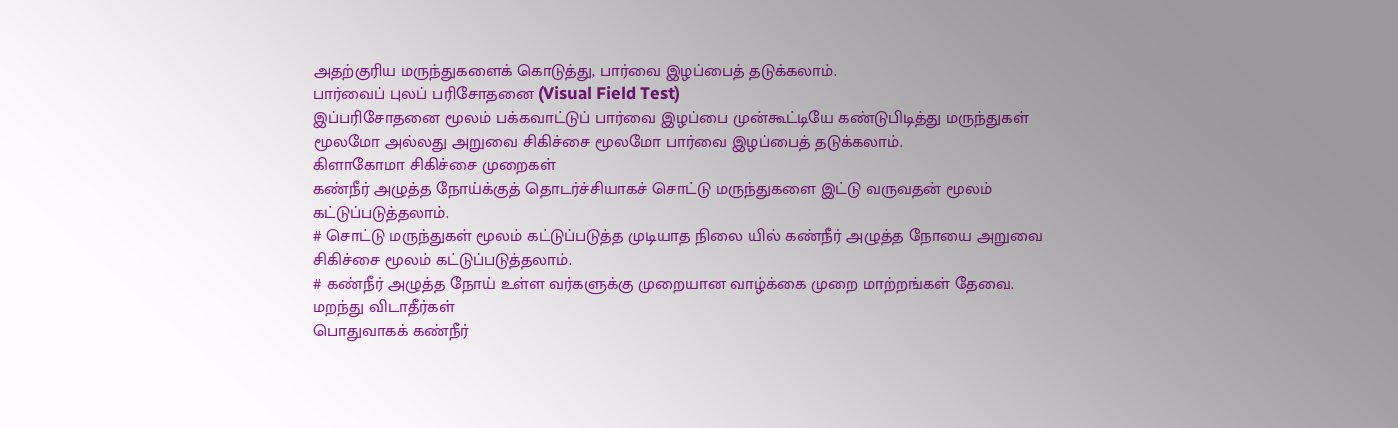அதற்குரிய மருந்துகளைக் கொடுத்து, பார்வை இழப்பைத் தடுக்கலாம்.
பார்வைப் புலப் பரிசோதனை (Visual Field Test)
இப்பரிசோதனை மூலம் பக்கவாட்டுப் பார்வை இழப்பை முன்கூட்டியே கண்டுபிடித்து மருந்துகள் மூலமோ அல்லது அறுவை சிகிச்சை மூலமோ பார்வை இழப்பைத் தடுக்கலாம்.
கிளாகோமா சிகிச்சை முறைகள்
கண்நீர் அழுத்த நோய்க்குத் தொடர்ச்சியாகச் சொட்டு மருந்துகளை இட்டு வருவதன் மூலம் கட்டுப்படுத்தலாம்.
# சொட்டு மருந்துகள் மூலம் கட்டுப்படுத்த முடியாத நிலை யில் கண்நீர் அழுத்த நோயை அறுவை சிகிச்சை மூலம் கட்டுப்படுத்தலாம்.
# கண்நீர் அழுத்த நோய் உள்ள வர்களுக்கு முறையான வாழ்க்கை முறை மாற்றங்கள் தேவை.
மறந்து விடாதீர்கள்
பொதுவாகக் கண்நீர்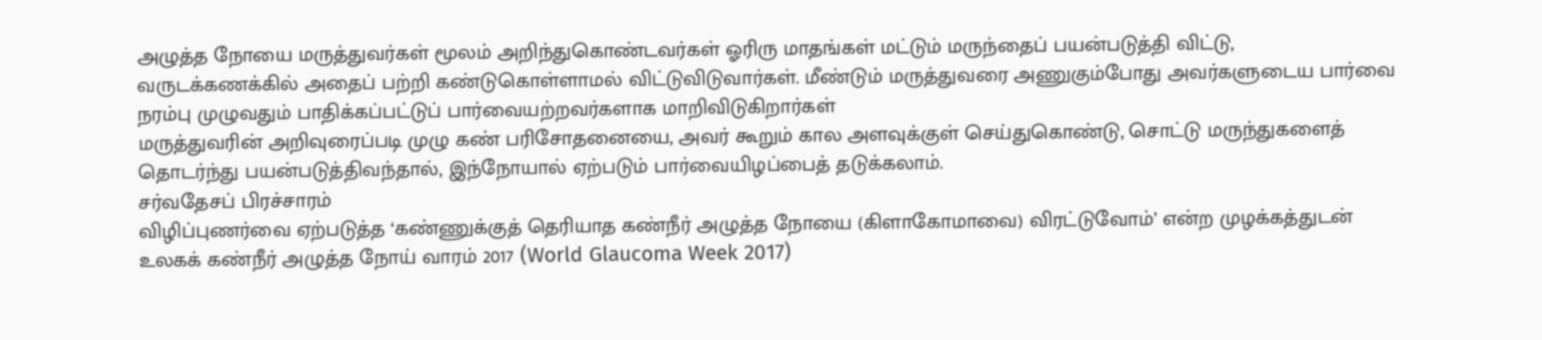அழுத்த நோயை மருத்துவர்கள் மூலம் அறிந்துகொண்டவர்கள் ஓரிரு மாதங்கள் மட்டும் மருந்தைப் பயன்படுத்தி விட்டு, வருடக்கணக்கில் அதைப் பற்றி கண்டுகொள்ளாமல் விட்டுவிடுவார்கள். மீண்டும் மருத்துவரை அணுகும்போது அவர்களுடைய பார்வை நரம்பு முழுவதும் பாதிக்கப்பட்டுப் பார்வையற்றவர்களாக மாறிவிடுகிறார்கள்
மருத்துவரின் அறிவுரைப்படி முழு கண் பரிசோதனையை, அவர் கூறும் கால அளவுக்குள் செய்துகொண்டு, சொட்டு மருந்துகளைத் தொடர்ந்து பயன்படுத்திவந்தால், இந்நோயால் ஏற்படும் பார்வையிழப்பைத் தடுக்கலாம்.
சர்வதேசப் பிரச்சாரம்
விழிப்புணர்வை ஏற்படுத்த ‘கண்ணுக்குத் தெரியாத கண்நீர் அழுத்த நோயை (கிளாகோமாவை) விரட்டுவோம்’ என்ற முழக்கத்துடன் உலகக் கண்நீர் அழுத்த நோய் வாரம் 2017 (World Glaucoma Week 2017)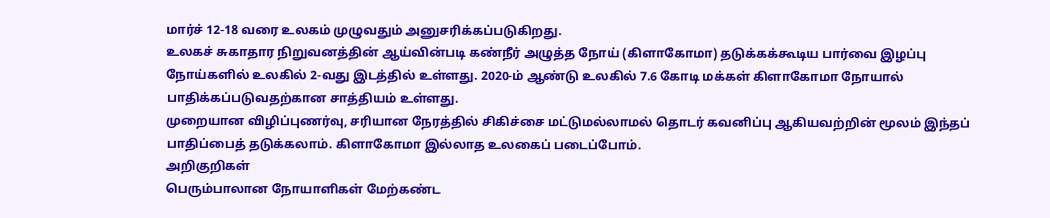மார்ச் 12-18 வரை உலகம் முழுவதும் அனுசரிக்கப்படுகிறது.
உலகச் சுகாதார நிறுவனத்தின் ஆய்வின்படி கண்நீர் அழுத்த நோய் (கிளாகோமா) தடுக்கக்கூடிய பார்வை இழப்பு நோய்களில் உலகில் 2-வது இடத்தில் உள்ளது. 2020-ம் ஆண்டு உலகில் 7.6 கோடி மக்கள் கிளாகோமா நோயால் பாதிக்கப்படுவதற்கான சாத்தியம் உள்ளது.
முறையான விழிப்புணர்வு, சரியான நேரத்தில் சிகிச்சை மட்டுமல்லாமல் தொடர் கவனிப்பு ஆகியவற்றின் மூலம் இந்தப் பாதிப்பைத் தடுக்கலாம். கிளாகோமா இல்லாத உலகைப் படைப்போம்.
அறிகுறிகள்
பெரும்பாலான நோயாளிகள் மேற்கண்ட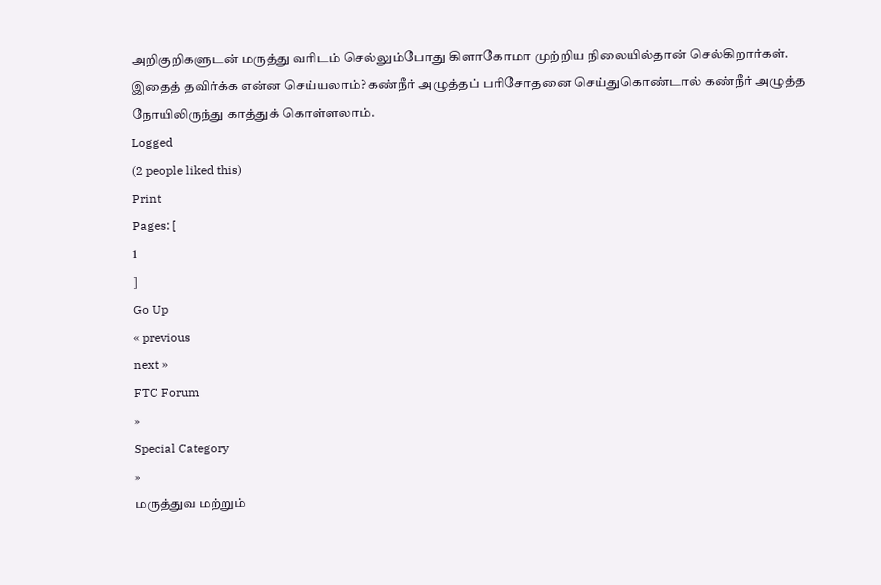அறிகுறிகளுடன் மருத்து வரிடம் செல்லும்போது கிளாகோமா முற்றிய நிலையில்தான் செல்கிறார்கள். இதைத் தவிர்க்க என்ன செய்யலாம்? கண்நீர் அழுத்தப் பரிசோதனை செய்துகொண்டால் கண்நீர் அழுத்த நோயிலிருந்து காத்துக் கொள்ளலாம்.
Logged
(2 people liked this)
Print
Pages: [
1
]
Go Up
« previous
next »
FTC Forum
»
Special Category
»
மருத்துவ மற்றும்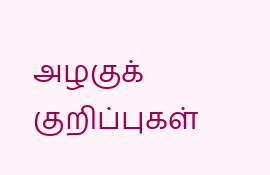அழகுக் குறிப்புகள்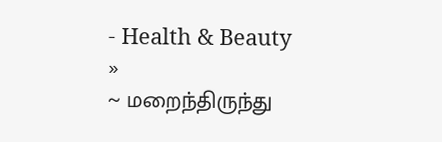- Health & Beauty
»
~ மறைந்திருந்து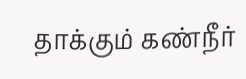தாக்கும் கண்நீர்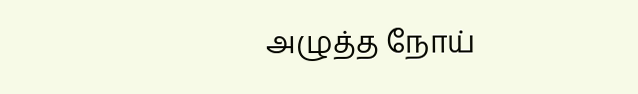அழுத்த நோய்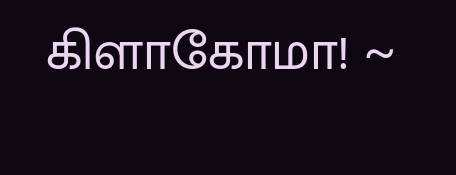கிளாகோமா! ~